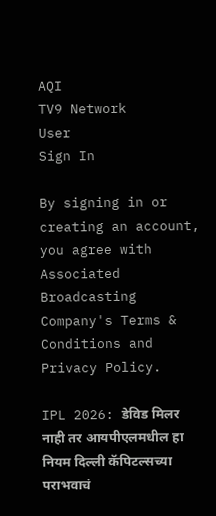AQI
TV9 Network
User
Sign In

By signing in or creating an account, you agree with Associated Broadcasting Company's Terms & Conditions and Privacy Policy.

IPL 2026: डेविड मिलर नाही तर आयपीएलमधील हा नियम दिल्ली कॅपिटल्सच्या पराभवाचं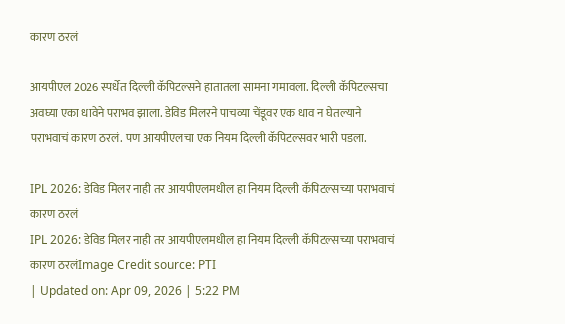कारण ठरलं

आयपीएल 2026 स्पर्धेत दिल्ली कॅपिटल्सने हातातला सामना गमावला. दिल्ली कॅपिटल्सचा अवघ्या एका धावेने पराभव झाला. डेविड मिलरने पाचव्या चेंडूवर एक धाव न घेतल्याने पराभवाचं कारण ठरलं. पण आयपीएलचा एक नियम दिल्ली कॅपिटल्सवर भारी पडला.

IPL 2026: डेविड मिलर नाही तर आयपीएलमधील हा नियम दिल्ली कॅपिटल्सच्या पराभवाचं कारण ठरलं
IPL 2026: डेविड मिलर नाही तर आयपीएलमधील हा नियम दिल्ली कॅपिटल्सच्या पराभवाचं कारण ठरलंImage Credit source: PTI
| Updated on: Apr 09, 2026 | 5:22 PM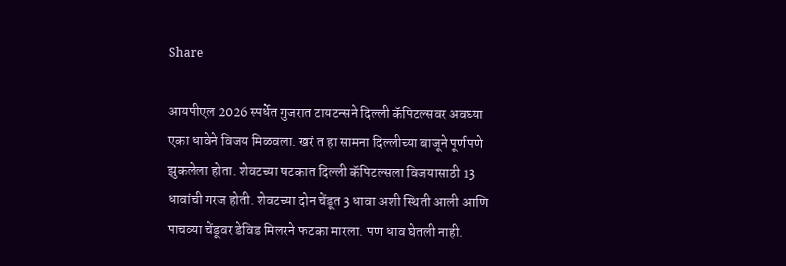Share

आयपीएल 2026 स्पर्धेत गुजरात टायटन्सने दिल्ली कॅपिटल्सवर अवघ्या एका धावेने विजय मिळवला. खरं त हा सामना दिल्लीच्या बाजूने पूर्णपणे झुकलेला होता. शेवटच्या षटकात दिल्ली कॅपिटल्सला विजयासाठी 13 धावांची गरज होती. शेवटच्या दोन चेंडूत 3 धावा अशी स्थिती आली आणि पाचव्या चेंडूवर डेविड मिलरने फटका मारला. पण धाव घेतली नाही.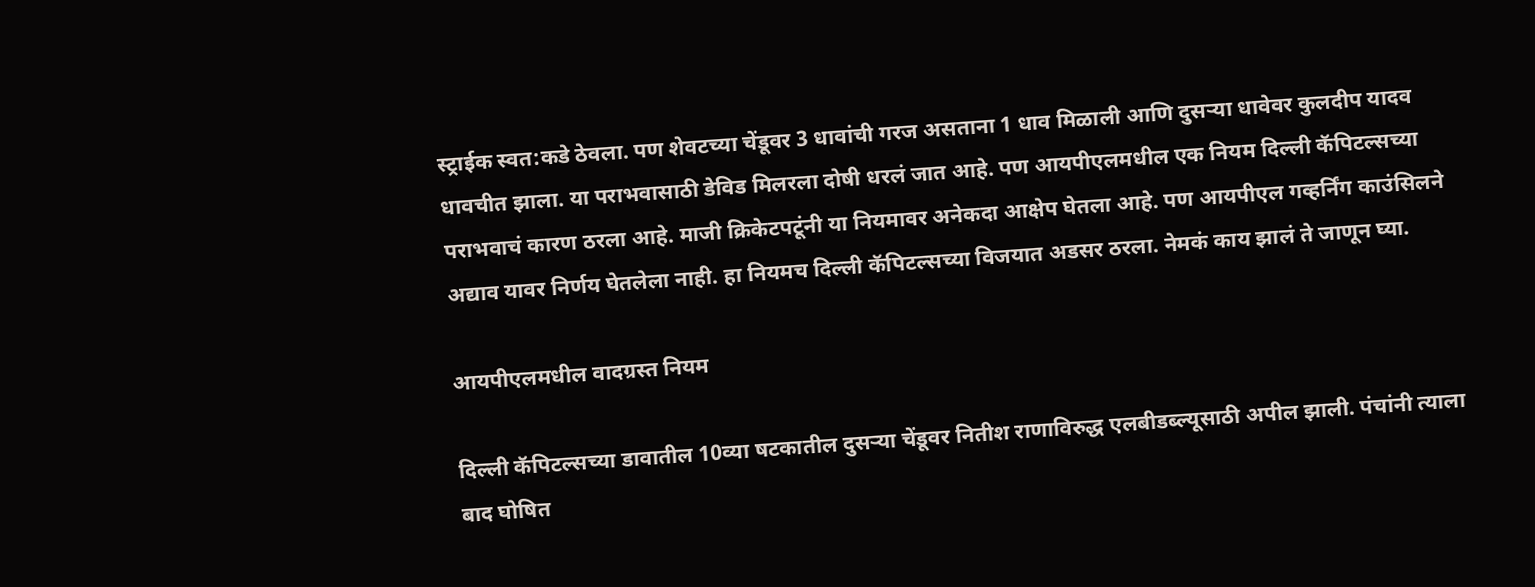स्ट्राईक स्वत:कडे ठेवला. पण शेवटच्या चेंडूवर 3 धावांची गरज असताना 1 धाव मिळाली आणि दुसऱ्या धावेवर कुलदीप यादव धावचीत झाला. या पराभवासाठी डेविड मिलरला दोषी धरलं जात आहे. पण आयपीएलमधील एक नियम दिल्ली कॅपिटल्सच्या पराभवाचं कारण ठरला आहे. माजी क्रिकेटपटूंनी या नियमावर अनेकदा आक्षेप घेतला आहे. पण आयपीएल गव्हर्निंग काउंसिलने अद्याव यावर निर्णय घेतलेला नाही. हा नियमच दिल्ली कॅपिटल्सच्या विजयात अडसर ठरला. नेमकं काय झालं ते जाणून घ्या.

आयपीएलमधील वादग्रस्त नियम

दिल्ली कॅपिटल्सच्या डावातील 10व्या षटकातील दुसऱ्या चेंडूवर नितीश राणाविरुद्ध एलबीडब्ल्यूसाठी अपील झाली. पंचांनी त्याला बाद घोषित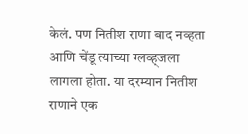केलं. पण नितीश राणा बाद नव्हता आणि चेंडू त्याच्या ग्लव्ह्जला लागला होता. या दरम्यान नितीश राणाने एक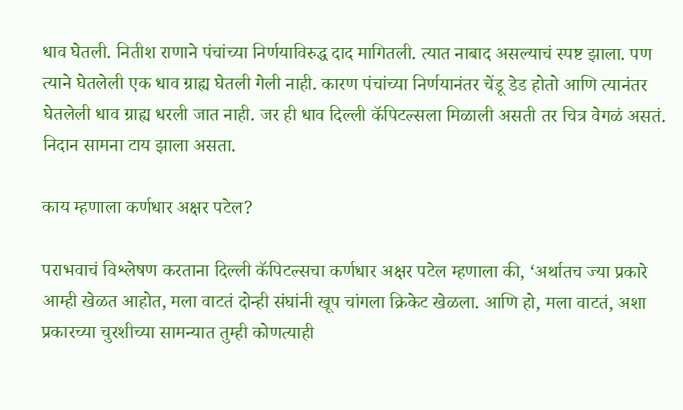धाव घेतली. नितीश राणाने पंचांच्या निर्णयाविरुद्ध दाद मागितली. त्यात नाबाद असल्याचं स्पष्ट झाला. पण त्याने घेतलेली एक धाव ग्राह्य घेतली गेली नाही. कारण पंचांच्या निर्णयानंतर चेंडू डेड होतो आणि त्यानंतर घेतलेली धाव ग्राह्य धरली जात नाही. जर ही धाव दिल्ली कॅपिटल्सला मिळाली असती तर चित्र वेगळं असतं. निदान सामना टाय झाला असता.

काय म्हणाला कर्णधार अक्षर पटेल?

पराभवाचं विश्लेषण करताना दिल्ली कॅपिटल्सचा कर्णधार अक्षर पटेल म्हणाला की, ‘अर्थातच ज्या प्रकारे आम्ही खेळत आहोत, मला वाटतं दोन्ही संघांनी खूप चांगला क्रिकेट खेळला. आणि हो, मला वाटतं, अशा प्रकारच्या चुरशीच्या सामन्यात तुम्ही कोणत्याही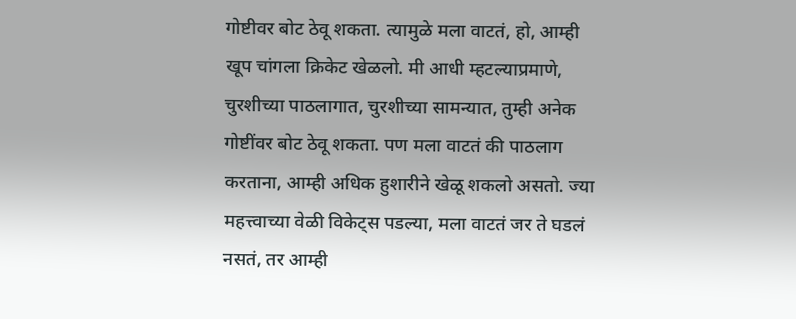गोष्टीवर बोट ठेवू शकता. त्यामुळे मला वाटतं, हो, आम्ही खूप चांगला क्रिकेट खेळलो. मी आधी म्हटल्याप्रमाणे, चुरशीच्या पाठलागात, चुरशीच्या सामन्यात, तुम्ही अनेक गोष्टींवर बोट ठेवू शकता. पण मला वाटतं की पाठलाग करताना, आम्ही अधिक हुशारीने खेळू शकलो असतो. ज्या महत्त्वाच्या वेळी विकेट्स पडल्या, मला वाटतं जर ते घडलं नसतं, तर आम्ही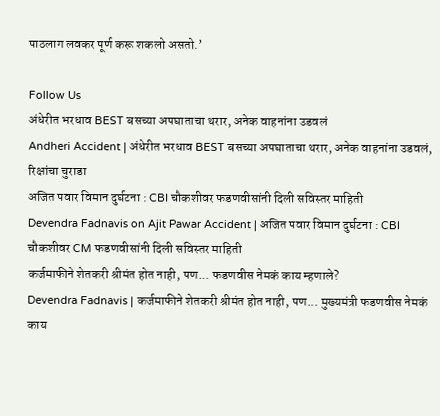पाठलाग लवकर पूर्ण करू शकलो असतो.’

Follow Us
अंधेरीत भरधाव BEST बसच्या अपघाताचा थरार, अनेक वाहनांना उडवलं
Andheri Accident | अंधेरीत भरधाव BEST बसच्या अपघाताचा थरार, अनेक वाहनांना उडवलं, रिक्षांचा चुराडा
अजित पवार विमान दुर्घटना : CBI चौकशीवर फडणवीसांनी दिली सविस्तर माहिती
Devendra Fadnavis on Ajit Pawar Accident | अजित पवार विमान दुर्घटना : CBI चौकशीवर CM फडणवीसांनी दिली सविस्तर माहिती
कर्जमाफीने शेतकरी श्रीमंत होत नाही, पण... फडणवीस नेमकं काय म्हणाले?
Devendra Fadnavis | कर्जमाफीने शेतकरी श्रीमंत होत नाही, पण... मुख्यमंत्री फडणवीस नेमकं काय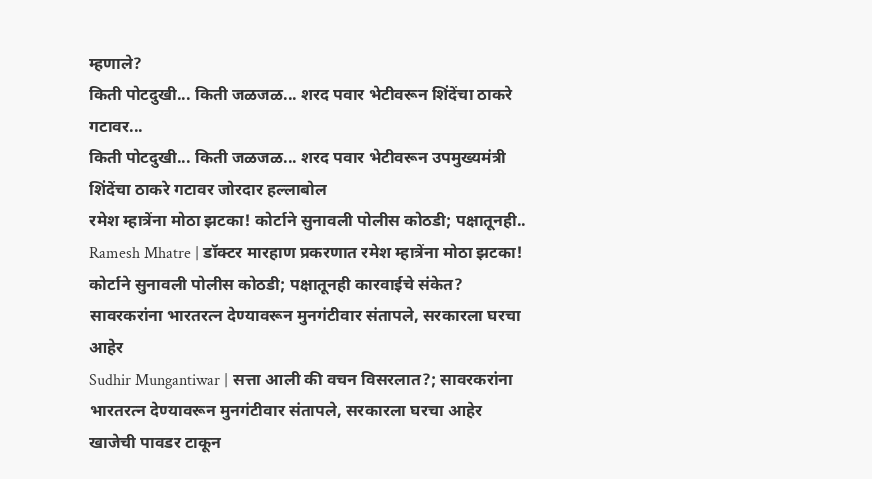म्हणाले?
किती पोटदुखी... किती जळजळ... शरद पवार भेटीवरून शिंदेंचा ठाकरे गटावर...
किती पोटदुखी... किती जळजळ... शरद पवार भेटीवरून उपमुख्यमंत्री शिंदेंचा ठाकरे गटावर जोरदार हल्लाबोल
रमेश म्हात्रेंना मोठा झटका! कोर्टाने सुनावली पोलीस कोठडी; पक्षातूनही..
Ramesh Mhatre | डॉक्टर मारहाण प्रकरणात रमेश म्हात्रेंना मोठा झटका! कोर्टाने सुनावली पोलीस कोठडी; पक्षातूनही कारवाईचे संकेत?
सावरकरांना भारतरत्न देण्यावरून मुनगंटीवार संतापले, सरकारला घरचा आहेर
Sudhir Mungantiwar | सत्ता आली की वचन विसरलात?; सावरकरांना भारतरत्न देण्यावरून मुनगंटीवार संतापले, सरकारला घरचा आहेर
खाजेची पावडर टाकून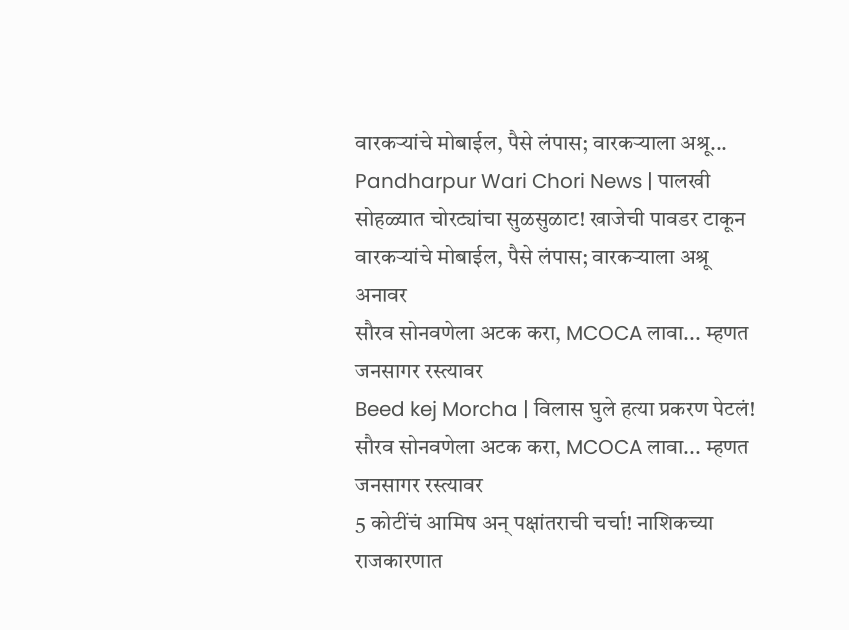वारकऱ्यांचे मोबाईल, पैसे लंपास; वारकऱ्याला अश्रू...
Pandharpur Wari Chori News | पालखी सोहळ्यात चोरट्यांचा सुळसुळाट! खाजेची पावडर टाकून वारकऱ्यांचे मोबाईल, पैसे लंपास; वारकऱ्याला अश्रू अनावर
सौरव सोनवणेला अटक करा, MCOCA लावा... म्हणत जनसागर रस्त्यावर
Beed kej Morcha | विलास घुले हत्या प्रकरण पेटलं! सौरव सोनवणेला अटक करा, MCOCA लावा... म्हणत जनसागर रस्त्यावर
5 कोटींचं आमिष अन् पक्षांतराची चर्चा! नाशिकच्या राजकारणात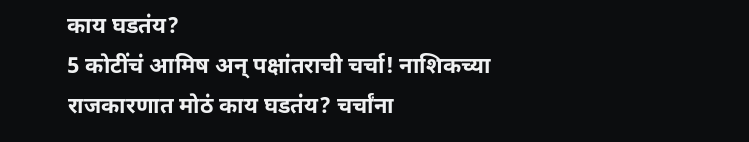काय घडतंय?
5 कोटींचं आमिष अन् पक्षांतराची चर्चा! नाशिकच्या राजकारणात मोठं काय घडतंय? चर्चांना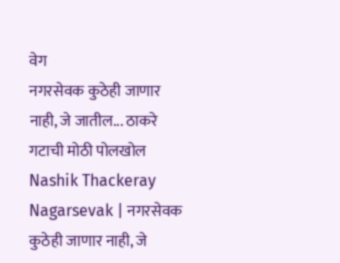वेग
नगरसेवक कुठेही जाणार नाही, जे जातील... ठाकरे गटाची मोठी पोलखोल
Nashik Thackeray Nagarsevak | नगरसेवक कुठेही जाणार नाही, जे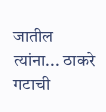जातील त्यांना... ठाकरे गटाची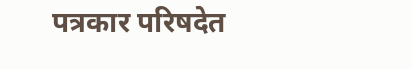पत्रकार परिषदेत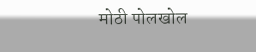मोठी पोलखोल